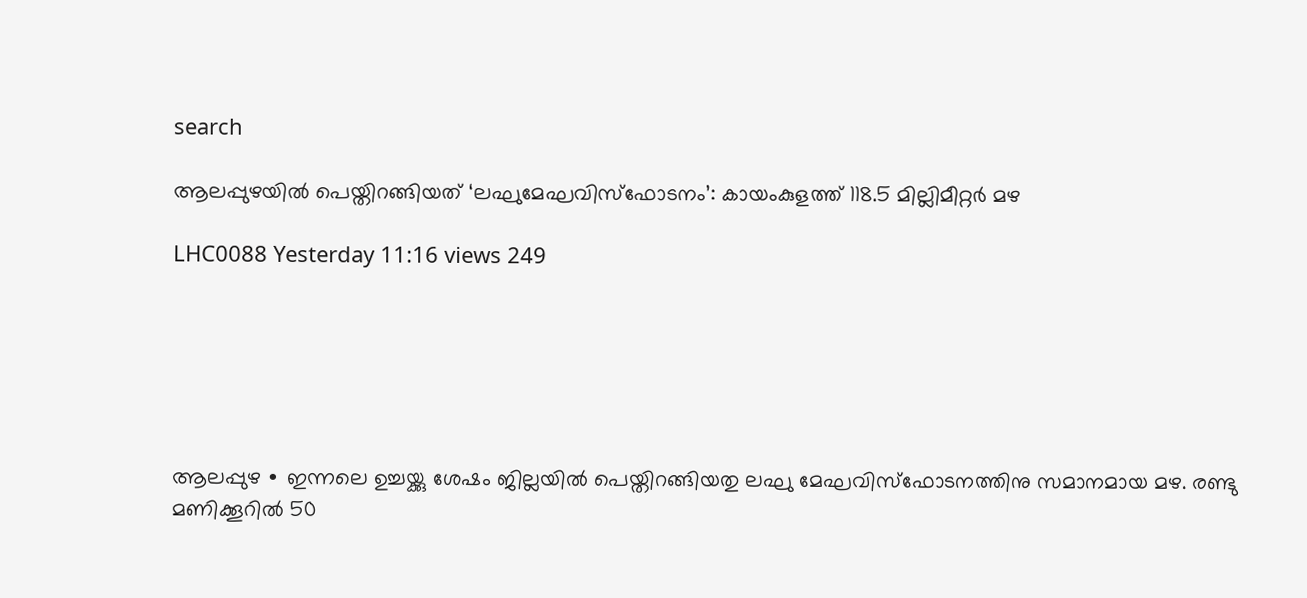search

ആലപ്പുഴയിൽ പെയ്തിറങ്ങിയത് ‘ലഘുമേഘവിസ്ഫോടനം’: കായംകുളത്ത് 118.5 മില്ലിമീറ്റർ മഴ

LHC0088 Yesterday 11:16 views 249






ആലപ്പുഴ ∙ ഇന്നലെ ഉച്ചയ്ക്കു ശേഷം ജില്ലയിൽ പെയ്തിറങ്ങിയതു ലഘു മേഘവിസ്ഫോടനത്തിനു സമാനമായ മഴ. രണ്ടു മണിക്കൂറിൽ 50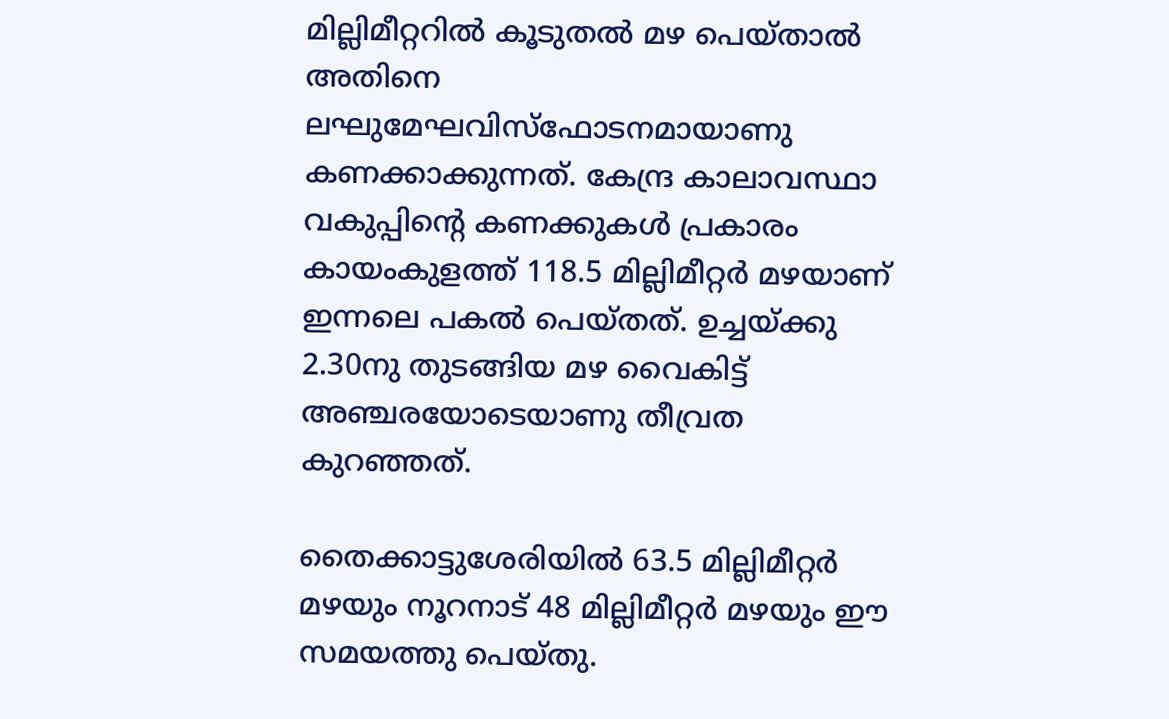മില്ലിമീറ്ററിൽ കൂടുതൽ മഴ പെയ്താൽ അതിനെ ലഘുമേഘവിസ്ഫോടനമായാണു കണക്കാക്കുന്നത്. കേന്ദ്ര കാലാവസ്ഥാ വകുപ്പിന്റെ കണക്കുകൾ പ്രകാരം കായംകുളത്ത് 118.5 മില്ലിമീറ്റർ മഴയാണ് ഇന്നലെ പകൽ പെയ്തത്. ഉച്ചയ്ക്കു 2.30നു തുടങ്ങിയ മഴ വൈകിട്ട് അഞ്ചരയോടെയാണു തീവ്രത കുറഞ്ഞത്.

തൈക്കാട്ടുശേരിയിൽ 63.5 മില്ലിമീറ്റർ മഴയും നൂറനാട് 48 മില്ലിമീറ്റർ മഴയും ഈ സമയത്തു പെയ്തു.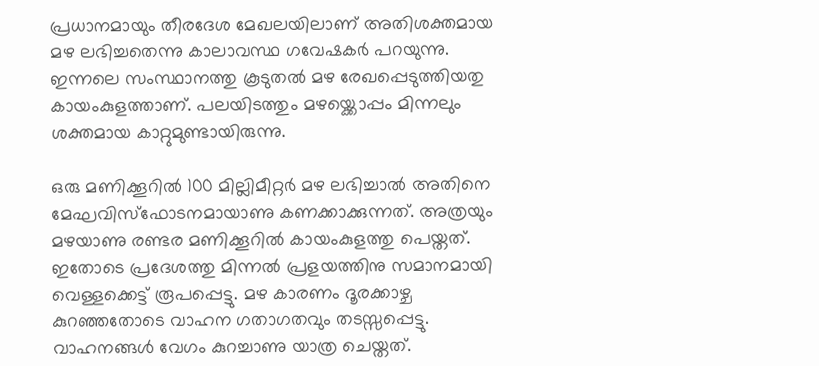പ്രധാനമായും തീരദേശ മേഖലയിലാണ് അതിശക്തമായ മഴ ലഭിച്ചതെന്നു കാലാവസ്ഥ ഗവേഷകർ പറയുന്നു. ഇന്നലെ സംസ്ഥാനത്തു കൂടുതൽ മഴ രേഖപ്പെടുത്തിയതു കായംകുളത്താണ്. പലയിടത്തും മഴയ്ക്കൊപ്പം മിന്നലും ശക്തമായ കാറ്റുമുണ്ടായിരുന്നു.

ഒരു മണിക്കൂറിൽ 100 മില്ലിമീറ്റർ മഴ ലഭിച്ചാൽ അതിനെ മേഘവിസ്ഫോടനമായാണു കണക്കാക്കുന്നത്. അത്രയും മഴയാണു രണ്ടര മണിക്കൂറിൽ കായംകുളത്തു പെയ്തത്. ഇതോടെ പ്രദേശത്തു മിന്നൽ പ്രളയത്തിനു സമാനമായി വെള്ളക്കെട്ട് രൂപപ്പെട്ടു. മഴ കാരണം ദൂരക്കാഴ്ച കുറഞ്ഞതോടെ വാഹന ഗതാഗതവും തടസ്സപ്പെട്ടു. വാഹനങ്ങൾ വേഗം കുറച്ചാണു യാത്ര ചെയ്തത്.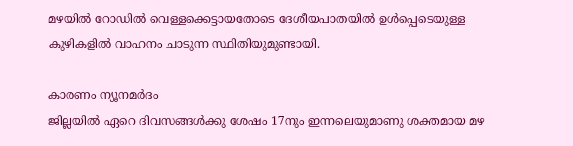മഴയിൽ റോഡിൽ വെള്ളക്കെട്ടായതോടെ ദേശീയപാതയിൽ ഉൾപ്പെടെയുള്ള കുഴികളിൽ വാഹനം ചാടുന്ന സ്ഥിതിയുമുണ്ടായി.

കാരണം ന്യൂനമർദം
ജില്ലയിൽ ഏറെ ദിവസങ്ങൾക്കു ശേഷം 17നും ഇന്നലെയുമാണു ശക്തമായ മഴ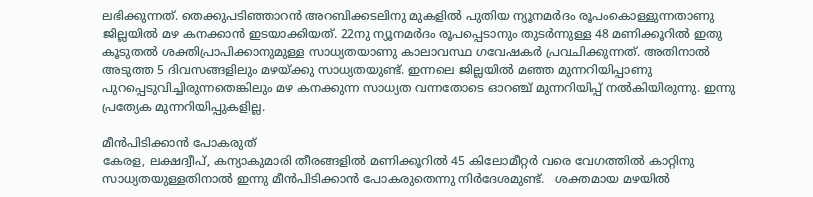ലഭിക്കുന്നത്. തെക്കുപടിഞ്ഞാറൻ അറബിക്കടലിനു മുകളിൽ പുതിയ ന്യൂനമർദം രൂപംകൊള്ളുന്നതാണു ജില്ലയിൽ മഴ കനക്കാൻ ഇടയാക്കിയത്. 22നു ന്യൂനമർദം രൂപപ്പെടാനും തുടർന്നുള്ള 48 മണിക്കൂറിൽ ഇതു കൂടുതൽ ശക്തിപ്രാപിക്കാനുമുള്ള സാധ്യതയാണു കാലാവസ്ഥ ഗവേഷകർ പ്രവചിക്കുന്നത്. അതിനാൽ അടുത്ത 5 ദിവസങ്ങളിലും മഴയ്ക്കു സാധ്യതയുണ്ട്. ഇന്നലെ ജില്ലയിൽ മഞ്ഞ മുന്നറിയിപ്പാണു പുറപ്പെടുവിച്ചിരുന്നതെങ്കിലും മഴ കനക്കുന്ന സാധ്യത വന്നതോടെ ഓറഞ്ച് മുന്നറിയിപ്പ് നൽകിയിരുന്നു. ഇന്നു പ്രത്യേക മുന്നറിയിപ്പുകളില്ല.

മീൻപിടിക്കാൻ പോകരുത്
കേരള, ലക്ഷദ്വീപ്, കന്യാകുമാരി തീരങ്ങളിൽ മണിക്കൂറിൽ 45 കിലോമീറ്റർ വരെ വേഗത്തിൽ കാറ്റിനു സാധ്യതയുള്ളതിനാൽ ഇന്നു മീൻപിടിക്കാൻ പോകരുതെന്നു നിർദേശമുണ്ട്.   ശക്തമായ മഴയിൽ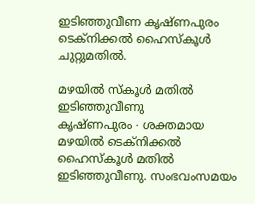ഇടിഞ്ഞുവീണ കൃഷ്ണപുരം ടെക്നിക്കൽ ഹൈസ്കൂൾ ചുറ്റുമതിൽ.

മഴയിൽ സ്കൂൾ മതിൽ ഇടിഞ്ഞുവീണു
കൃഷ്ണപുരം ∙ ശക്തമായ മഴയിൽ ടെക്നിക്കൽ ഹൈസ്കൂൾ മതിൽ ഇടിഞ്ഞുവീണു. സംഭവംസമയം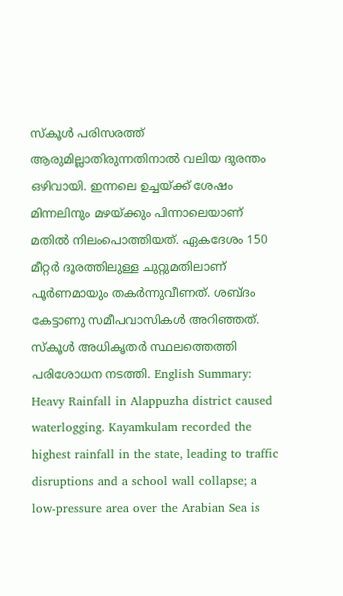സ്കൂൾ പരിസരത്ത് ആരുമില്ലാതിരുന്നതിനാൽ വലിയ ദുരന്തം ഒഴിവായി. ഇന്നലെ ഉച്ചയ്ക്ക് ശേഷം മിന്നലിനും മഴയ്ക്കും പിന്നാലെയാണ് മതിൽ നിലംപൊത്തിയത്. ഏകദേശം 150 മീറ്റർ ദൂരത്തിലുള്ള ചുറ്റുമതിലാണ് പൂർണമായും തകർന്നുവീണത്. ശബ്ദം കേട്ടാണു സമീപവാസികൾ അറിഞ്ഞത്. സ്കൂൾ അധികൃതർ സ്ഥലത്തെത്തി പരിശോധന നടത്തി. English Summary:
Heavy Rainfall in Alappuzha district caused waterlogging. Kayamkulam recorded the highest rainfall in the state, leading to traffic disruptions and a school wall collapse; a low-pressure area over the Arabian Sea is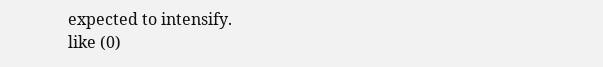expected to intensify.
like (0)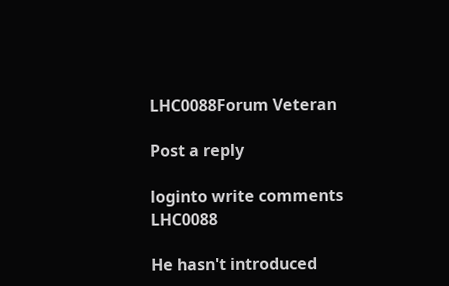LHC0088Forum Veteran

Post a reply

loginto write comments
LHC0088

He hasn't introduced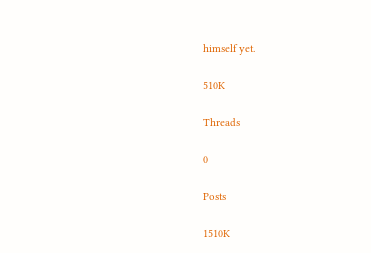himself yet.

510K

Threads

0

Posts

1510K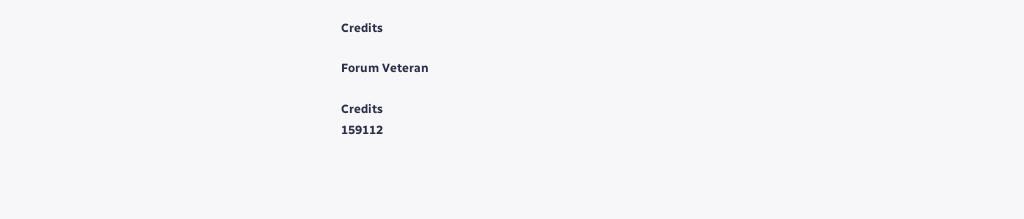Credits

Forum Veteran

Credits
159112